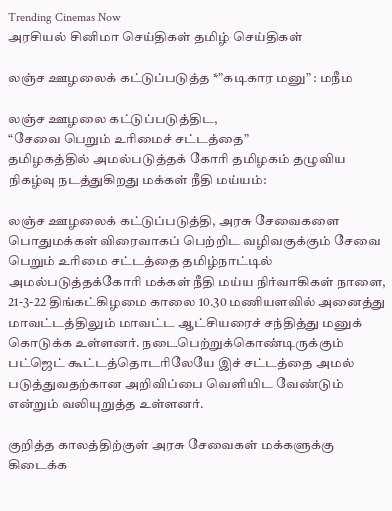Trending Cinemas Now
அரசியல் சினிமா செய்திகள் தமிழ் செய்திகள்

லஞ்ச ஊழலைக் கட்டுப்படுத்த *”கடிகார மனு” : மநீம

லஞ்ச ஊழலை கட்டுப்படுத்திட,
“சேவை பெறும் உரிமைச் சட்டத்தை”
தமிழகத்தில் அமல்படுத்தக் கோரி தமிழகம் தழுவிய நிகழ்வு நடத்துகிறது மக்கள் நீதி மய்யம்:

லஞ்ச ஊழலைக் கட்டுப்படுத்தி, அரசு சேவைகளை பொதுமக்கள் விரைவாகப் பெற்றிட வழிவகுக்கும் சேவை பெறும் உரிமை சட்டத்தை தமிழ்நாட்டில் அமல்படுத்தக்கோரி மக்கள் நீதி மய்ய நிர்வாகிகள் நாளை, 21-3-22 திங்கட்கிழமை காலை 10.30 மணியளவில் அனைத்து மாவட்டத்திலும் மாவட்ட ஆட்சியரைச் சந்தித்து மனுக் கொடுக்க உள்ளனர். நடைபெற்றுக்கொண்டிருக்கும் பட்ஜெட் கூட்டத்தொடரிலேயே இச் சட்டத்தை அமல் படுத்துவதற்கான அறிவிப்பை வெளியிட வேண்டும் என்றும் வலியுறுத்த உள்ளனர்.

குறித்த காலத்திற்குள் அரசு சேவைகள் மக்களுக்கு கிடைக்க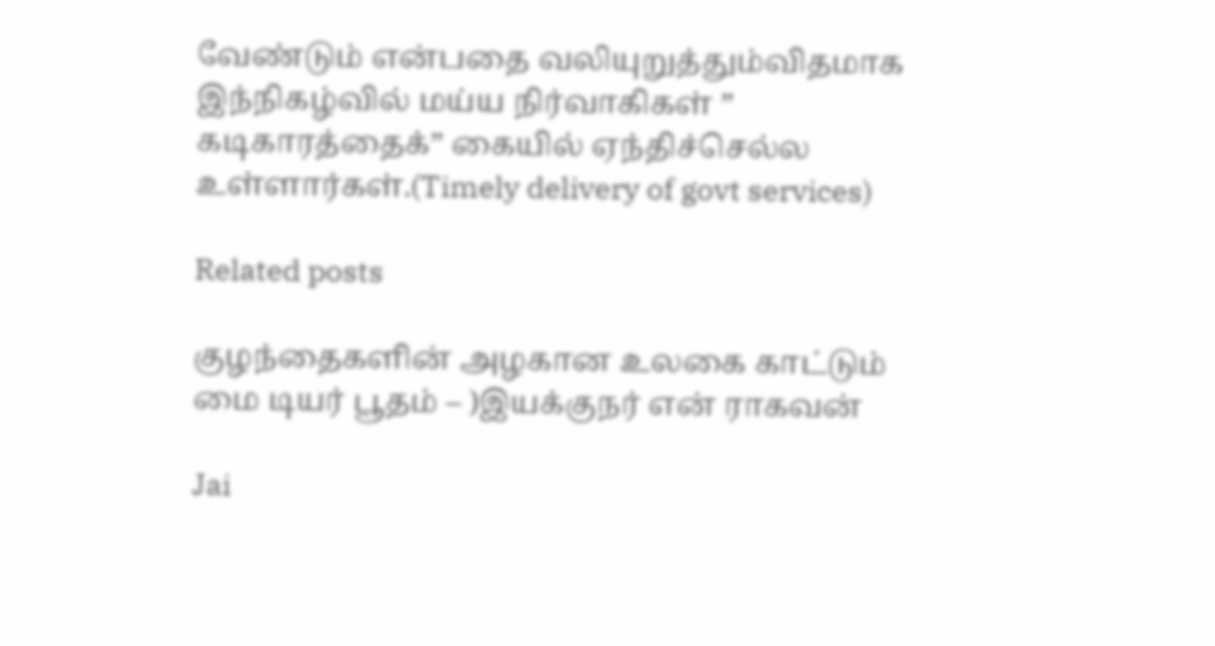வேண்டும் என்பதை வலியுறுத்தும்விதமாக இந்நிகழ்வில் மய்ய நிர்வாகிகள் ” கடிகாரத்தைக்” கையில் ஏந்திச்செல்ல உள்ளார்கள்.(Timely delivery of govt services)

Related posts

குழந்தைகளின் அழகான உலகை காட்டும் மை டியர் பூதம் – )இயக்குநர் என் ராகவன்

Jai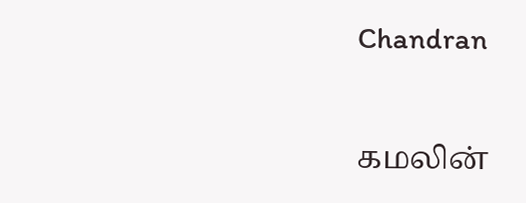Chandran

கமலின்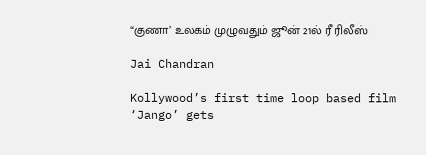“குணா’ உலகம் முழுவதும் ஜூன் 21ல் ரீ ரிலீஸ்

Jai Chandran

Kollywood’s first time loop based film ‘Jango’ gets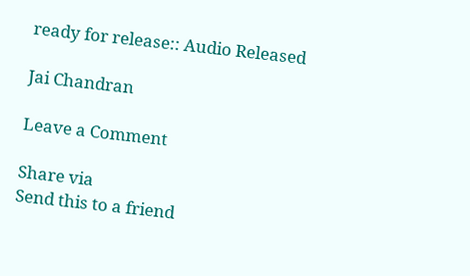ready for release:: Audio Released

Jai Chandran

Leave a Comment

Share via
Send this to a friend